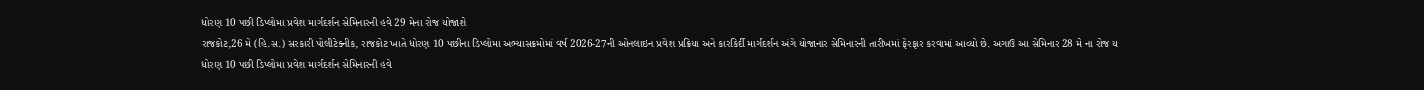ધોરણ 10 પછી ડિપ્લોમા પ્રવેશ માર્ગદર્શન સેમિનારની હવે 29 મેના રોજ યોજાશે
રાજકોટ,26 મે (હિ.સ.) સરકારી પોલીટેક્નીક, રાજકોટ ખાતે ધોરણ 10 પછીના ડિપ્લોમા અભ્યાસક્રમોમાં વર્ષ 2026-27ની ઓનલાઇન પ્રવેશ પ્રક્રિયા અને કારકિર્દી માર્ગદર્શન અંગે યોજાનાર સેમિનારની તારીખમાં ફેરફાર કરવામાં આવ્યો છે. અગાઉ આ સેમિનાર 28 મે ના રોજ ય
ધોરણ 10 પછી ડિપ્લોમા પ્રવેશ માર્ગદર્શન સેમિનારની હવે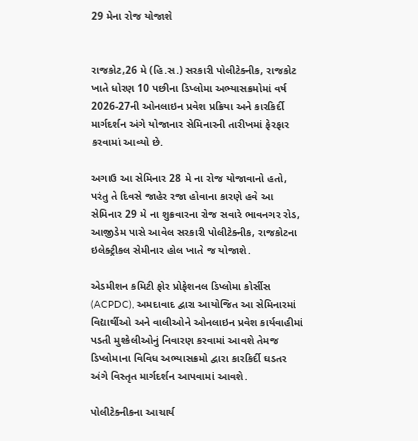29 મેના રોજ યોજાશે


રાજકોટ,26 મે (હિ.સ.) સરકારી પોલીટેક્નીક, રાજકોટ ખાતે ધોરણ 10 પછીના ડિપ્લોમા અભ્યાસક્રમોમાં વર્ષ 2026-27ની ઓનલાઇન પ્રવેશ પ્રક્રિયા અને કારકિર્દી માર્ગદર્શન અંગે યોજાનાર સેમિનારની તારીખમાં ફેરફાર કરવામાં આવ્યો છે.

અગાઉ આ સેમિનાર 28 મે ના રોજ યોજાવાનો હતો, પરંતુ તે દિવસે જાહેર રજા હોવાના કારણે હવે આ સેમિનાર 29 મે ના શુક્રવારના રોજ સવારે ભાવનગર રોડ, આજીડેમ પાસે આવેલ સરકારી પોલીટેક્નીક, રાજકોટના ઇલેક્ટ્રીકલ સેમીનાર હોલ ખાતે જ યોજાશે.

એડમીશન કમિટી ફોર પ્રોફેશનલ ડિપ્લોમા કોર્સીસ (ACPDC), અમદાવાદ દ્વારા આયોજિત આ સેમિનારમાં વિદ્યાર્થીઓ અને વાલીઓને ઓનલાઇન પ્રવેશ કાર્યવાહીમાં પડતી મુશ્કેલીઓનું નિવારણ કરવામાં આવશે તેમજ ડિપ્લોમાના વિવિધ અભ્યાસક્રમો દ્વારા કારકિર્દી ઘડતર અંગે વિસ્તૃત માર્ગદર્શન આપવામાં આવશે.

પોલીટેક્નીકના આચાર્ય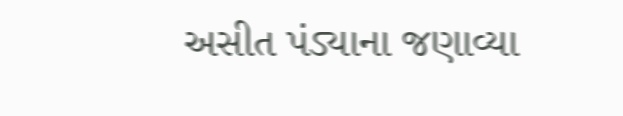અસીત પંડ્યાના જણાવ્યા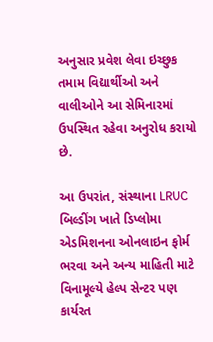અનુસાર પ્રવેશ લેવા ઇચ્છુક તમામ વિદ્યાર્થીઓ અને વાલીઓને આ સેમિનારમાં ઉપસ્થિત રહેવા અનુરોધ કરાયો છે.

આ ઉપરાંત, સંસ્થાના LRUC બિલ્ડીંગ ખાતે ડિપ્લોમા એડમિશનના ઓનલાઇન ફોર્મ ભરવા અને અન્ય માહિતી માટે વિનામૂલ્યે હેલ્પ સેન્ટર પણ કાર્યરત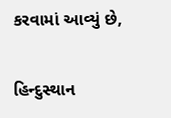કરવામાં આવ્યું છે,

હિન્દુસ્થાન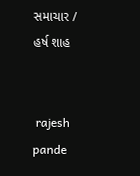સમાચાર / હર્ષ શાહ


 rajesh pande